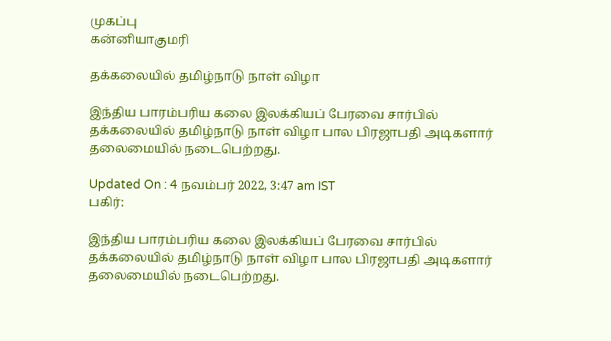முகப்பு
கன்னியாகுமரி

தக்கலையில் தமிழ்நாடு நாள் விழா

இந்திய பாரம்பரிய கலை இலக்கியப் பேரவை சார்பில் தக்கலையில் தமிழ்நாடு நாள் விழா பால பிரஜாபதி அடிகளார் தலைமையில் நடைபெற்றது.

Updated On : 4 நவம்பர் 2022, 3:47 am IST
பகிர்:

இந்திய பாரம்பரிய கலை இலக்கியப் பேரவை சார்பில் தக்கலையில் தமிழ்நாடு நாள் விழா பால பிரஜாபதி அடிகளார் தலைமையில் நடைபெற்றது.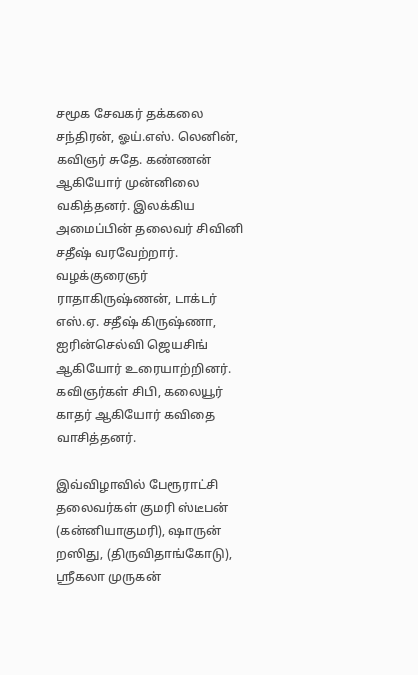சமூக சேவகர் தக்கலை சந்திரன், ஓய்.எஸ். லெனின், கவிஞர் சுதே. கண்ணன் ஆகியோர் முன்னிலை வகித்தனர். இலக்கிய அமைப்பின் தலைவர் சிவினி சதீஷ் வரவேற்றார். வழக்குரைஞர் ராதாகிருஷ்ணன், டாக்டர் எஸ்.ஏ. சதீஷ் கிருஷ்ணா, ஐரின்செல்வி ஜெயசிங் ஆகியோர் உரையாற்றினர். கவிஞர்கள் சிபி, கலையூர் காதர் ஆகியோர் கவிதை வாசித்தனர்.

இவ்விழாவில் பேரூராட்சி தலைவர்கள் குமரி ஸ்டீபன் (கன்னியாகுமரி), ஷாருன் றஸிது, (திருவிதாங்கோடு), ஸ்ரீகலா முருகன்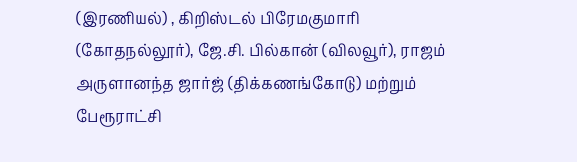(இரணியல்) , கிறிஸ்டல் பிரேமகுமாரி (கோதநல்லூர்), ஜே.சி. பில்கான் (விலவூர்), ராஜம் அருளானந்த ஜார்ஜ் (திக்கணங்கோடு) மற்றும் பேரூராட்சி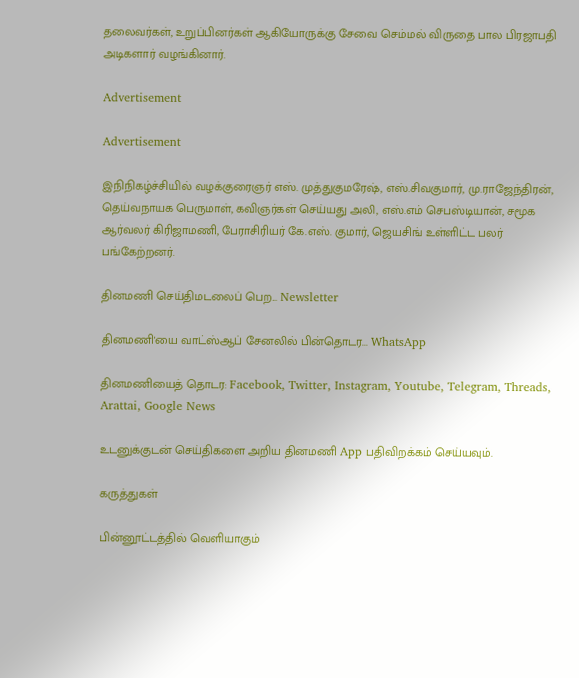தலைவர்கள், உறுப்பினர்கள் ஆகியோருக்கு சேவை செம்மல் விருதை பால பிரஜாபதி அடிகளார் வழங்கினார்.

Advertisement

Advertisement

இநிநிகழ்ச்சியில் வழக்குரைஞர் எஸ். முத்துகுமரேஷ், எஸ்.சிவகுமார், மு.ராஜேந்திரன், தெய்வநாயக பெருமாள், கவிஞர்கள் செய்யது அலி, எஸ்.எம் செபஸ்டியான், சமூக ஆர்வலர் கிரிஜாமணி, பேராசிரியர் கே.எஸ். குமார், ஜெயசிங் உள்ளிட்ட பலர் பங்கேற்றனர்.

தினமணி செய்திமடலைப் பெற... Newsletter

தினமணி'யை வாட்ஸ்ஆப் சேனலில் பின்தொடர... WhatsApp

தினமணியைத் தொடர: Facebook, Twitter, Instagram, Youtube, Telegram, Threads, Arattai, Google News

உடனுக்குடன் செய்திகளை அறிய தினமணி App பதிவிறக்கம் செய்யவும்.

கருத்துகள்

பின்னூட்டத்தில் வெளியாகும்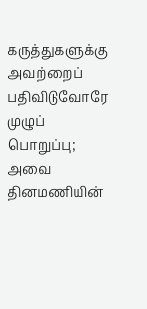கருத்துகளுக்கு அவற்றைப் பதிவிடுவோரே முழுப் பொறுப்பு; அவை தினமணியின்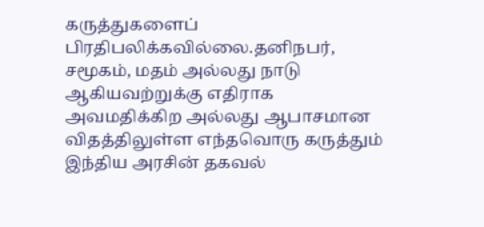கருத்துகளைப் பிரதிபலிக்கவில்லை.தனிநபர், சமூகம், மதம் அல்லது நாடு ஆகியவற்றுக்கு எதிராக அவமதிக்கிற அல்லது ஆபாசமான விதத்திலுள்ள எந்தவொரு கருத்தும் இந்திய அரசின் தகவல்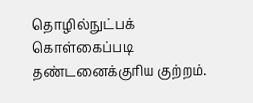தொழில்நுட்பக் கொள்கைப்படி தண்டனைக்குரிய குற்றம்.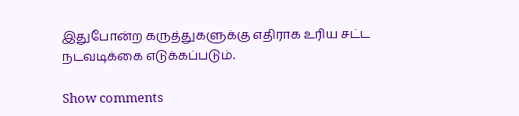இதுபோன்ற கருத்துகளுக்கு எதிராக உரிய சட்ட நடவடிக்கை எடுக்கப்படும்.

Show comments